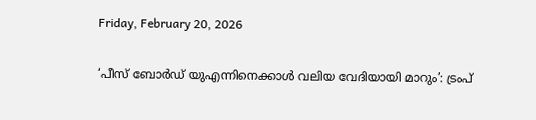Friday, February 20, 2026

‘പീസ് ബോര്‍ഡ് യുഎന്നിനെക്കാള്‍ വലിയ വേദിയായി മാറും’: ട്രംപ്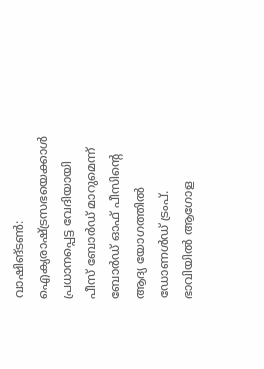വാഷിങ്ടണ്‍: ഐക്യരാഷ്ട്രസഭയെക്കാള്‍ പ്രധാനപ്പെട്ട വേദിയായി പീസ് ബോര്‍ഡ് മാറുമെന്ന് ബോര്‍ഡ് ഓഫ് പീസിന്റെ ആദ്യ യോഗത്തില്‍ ഡോണള്‍ഡ് ട്രംപ്. ഭാവിയില്‍ ആഗോള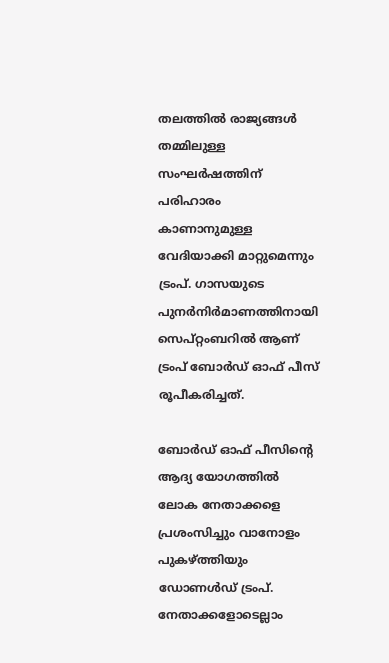തലത്തില്‍ രാജ്യങ്ങള്‍ തമ്മിലുള്ള സംഘര്‍ഷത്തിന് പരിഹാരം കാണാനുമുള്ള വേദിയാക്കി മാറ്റുമെന്നും ട്രംപ്. ഗാസയുടെ പുനര്‍നിര്‍മാണത്തിനായി സെപ്റ്റംബറില്‍ ആണ് ട്രംപ് ബോര്‍ഡ് ഓഫ് പീസ് രൂപീകരിച്ചത്.

ബോര്‍ഡ് ഓഫ് പീസിന്റെ ആദ്യ യോഗത്തില്‍ ലോക നേതാക്കളെ പ്രശംസിച്ചും വാനോളം പുകഴ്ത്തിയും ഡോണള്‍ഡ് ട്രംപ്. നേതാക്കളോടെല്ലാം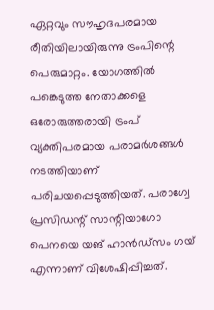ഏറ്റവും സൗഹൃദപരമായ രീതിയിലായിരുന്നു ട്രംപിന്റെ പെരുമാറ്റം. യോഗത്തില്‍ പങ്കെടുത്ത നേതാക്കളെ ഒരോരുത്തരായി ട്രംപ് വ്യക്തിപരമായ പരാമര്‍ശങ്ങള്‍ നടത്തിയാണ് പരിചയപ്പെടുത്തിയത്. പരാഗ്വേ പ്രസിഡന്റ് സാന്റിയാഗോ പെനയെ യങ് ഹാന്‍ഡ്‌സം ഗയ് എന്നാണ് വിശേഷിപ്പിച്ചത്.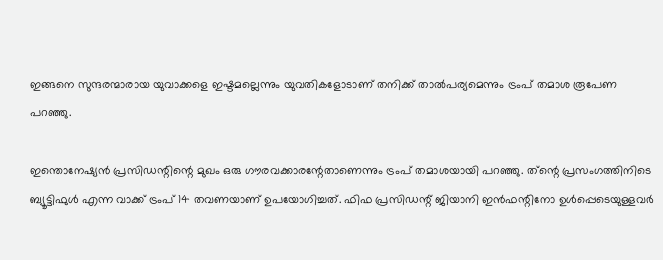ഇങ്ങനെ സുന്ദരന്മാരായ യുവാക്കളെ ഇഷ്ടമല്ലെന്നും യുവതികളോടാണ് തനിക്ക് താല്‍പര്യമെന്നും ട്രംപ് തമാശ രൂപേണ പറഞ്ഞു.

ഇന്തൊനേഷ്യന്‍ പ്രസിഡന്റിന്റെ മുഖം ഒരു ഗൗരവക്കാരന്റേതാണെന്നും ട്രംപ് തമാശയായി പറഞ്ഞു. ത്‌ന്റെ പ്രസംഗത്തിനിടെ ബ്യൂട്ടിഫുള്‍ എന്ന വാക്ക് ട്രംപ് 14 തവണയാണ് ഉപയോഗിച്ചത്. ഫിഫ പ്രസിഡന്റ് ജിയാനി ഇന്‍ഫന്റിനോ ഉള്‍പ്പെടെയുള്ളവര്‍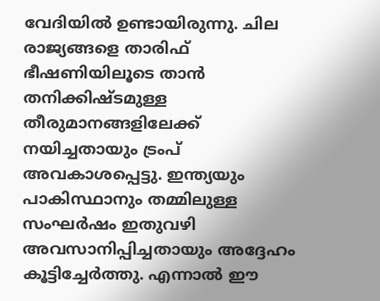വേദിയില്‍ ഉണ്ടായിരുന്നു. ചില രാജ്യങ്ങളെ താരിഫ് ഭീഷണിയിലൂടെ താന്‍ തനിക്കിഷ്ടമുള്ള തീരുമാനങ്ങളിലേക്ക് നയിച്ചതായും ട്രംപ് അവകാശപ്പെട്ടു. ഇന്ത്യയും പാകിസ്ഥാനും തമ്മിലുള്ള സംഘര്‍ഷം ഇതുവഴി അവസാനിപ്പിച്ചതായും അദ്ദേഹം കൂട്ടിച്ചേര്‍ത്തു. എന്നാല്‍ ഈ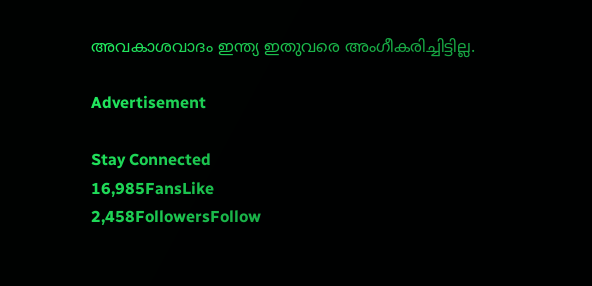അവകാശവാദം ഇന്ത്യ ഇതുവരെ അംഗീകരിച്ചിട്ടില്ല.

Advertisement

Stay Connected
16,985FansLike
2,458FollowersFollow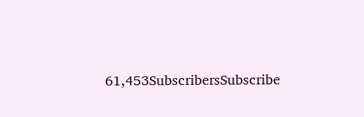61,453SubscribersSubscribe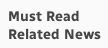Must Read
Related News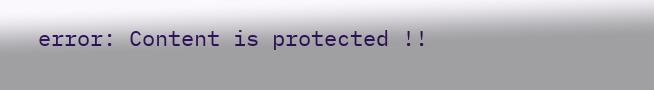error: Content is protected !!